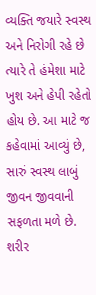વ્યક્તિ જયારે સ્વસ્થ અને નિરોગી રહે છે ત્યારે તે હંમેશા માટે ખુશ અને હેપી રહેતો હોય છે. આ માટે જ કહેવામાં આવ્યું છે, સારું સ્વસ્થ લાબું જીવન જીવવાની સફળતા મળે છે. શરીર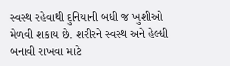સ્વસ્થ રહેવાથી દુનિયાની બધી જ ખુશીઓ મેળવી શકાય છે. શરીરને સ્વસ્થ અને હેલ્ધી બનાવી રાખવા માટે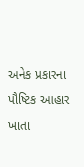અનેક પ્રકારના પૌષ્ટિક આહાર ખાતા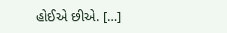હોઈએ છીએ. […]